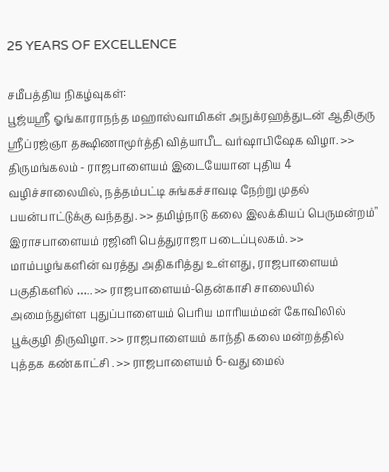25 YEARS OF EXCELLENCE

சமீபத்திய நிகழ்வுகள்:
பூஜ்யஸ்ரீ ஓங்காராநந்த மஹாஸ்வாமிகள் அநுக்ரஹத்துடன் ஆதிகுரு ஸ்ரீப்ரஜ்ஞா தக்ஷிணாமூர்த்தி வித்யாபீட வர்ஷாபிஷேக விழா. >> திருமங்கலம் - ராஜபாளையம் இடையேயான புதிய 4 வழிச்சாலையில், நத்தம்பட்டி சுங்கச்சாவடி நேற்று முதல் பயன்பாட்டுக்கு வந்தது. >> தமிழ்நாடு கலை இலக்கியப் பெருமன்றம்" இராசபாளையம் ரஜினி பெத்துராஜா படைப்புலகம். >> மாம்பழங்களின் வரத்து அதிகரித்து உள்ளது, ராஜபாளையம் பகுதிகளில் ….. >> ராஜபாளையம்-தென்காசி சாலையில் அமைந்துள்ள புதுப்பாளையம் பெரிய மாரியம்மன் கோவிலில் பூக்குழி திருவிழா. >> ராஜபாளையம் காந்தி கலை மன்றத்தில் புத்தக கண்காட்சி . >> ராஜபாளையம் 6-வது மைல்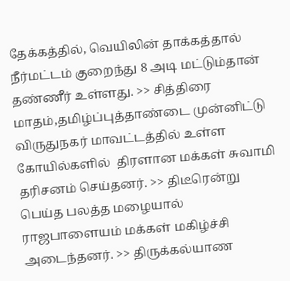தேக்கத்தில், வெயிலின் தாக்கத்தால் நீர்மட்டம் குறைந்து 8 அடி மட்டும்தான் தண்ணீர் உள்ளது. >> சித்திரை மாதம்,தமிழ்ப்புத்தாண்டை முன்னிட்டு விருதுநகர் மாவட்டத்தில் உள்ள கோயில்களில்  திரளான மக்கள் சுவாமி தரிசனம் செய்தனர். >> திடீரென்று பெய்த பலத்த மழையால்  ராஜபாளையம் மக்கள் மகிழ்ச்சி அடைந்தனர். >> திருக்கல்யாண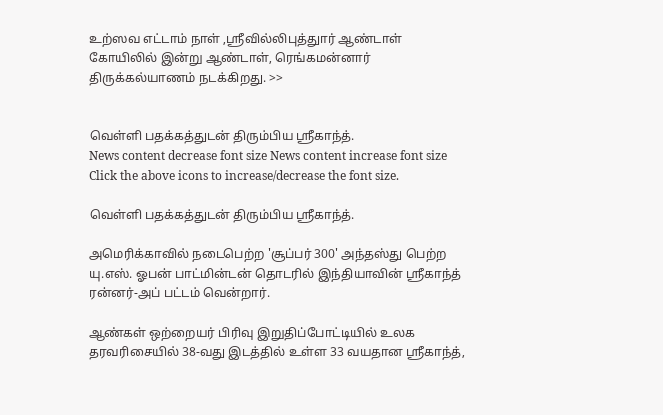உற்ஸவ எட்டாம் நாள் ,ஸ்ரீவில்லிபுத்துார் ஆண்டாள் கோயிலில் இன்று ஆண்டாள், ரெங்கமன்னார் திருக்கல்யாணம் நடக்கிறது. >>


வெள்ளி பதக்கத்துடன் திரும்பிய ஸ்ரீகாந்த்.
News content decrease font size News content increase font size
Click the above icons to increase/decrease the font size.

வெள்ளி பதக்கத்துடன் திரும்பிய ஸ்ரீகாந்த்.

அமெரிக்காவில் நடைபெற்ற 'சூப்பர் 300' அந்தஸ்து பெற்ற யு.எஸ். ஓபன் பாட்மின்டன் தொடரில் இந்தியாவின் ஸ்ரீகாந்த் ரன்னர்-அப் பட்டம் வென்றார்.

ஆண்கள் ஒற்றையர் பிரிவு இறுதிப்போட்டியில் உலக தரவரிசையில் 38-வது இடத்தில் உள்ள 33 வயதான ஸ்ரீகாந்த்,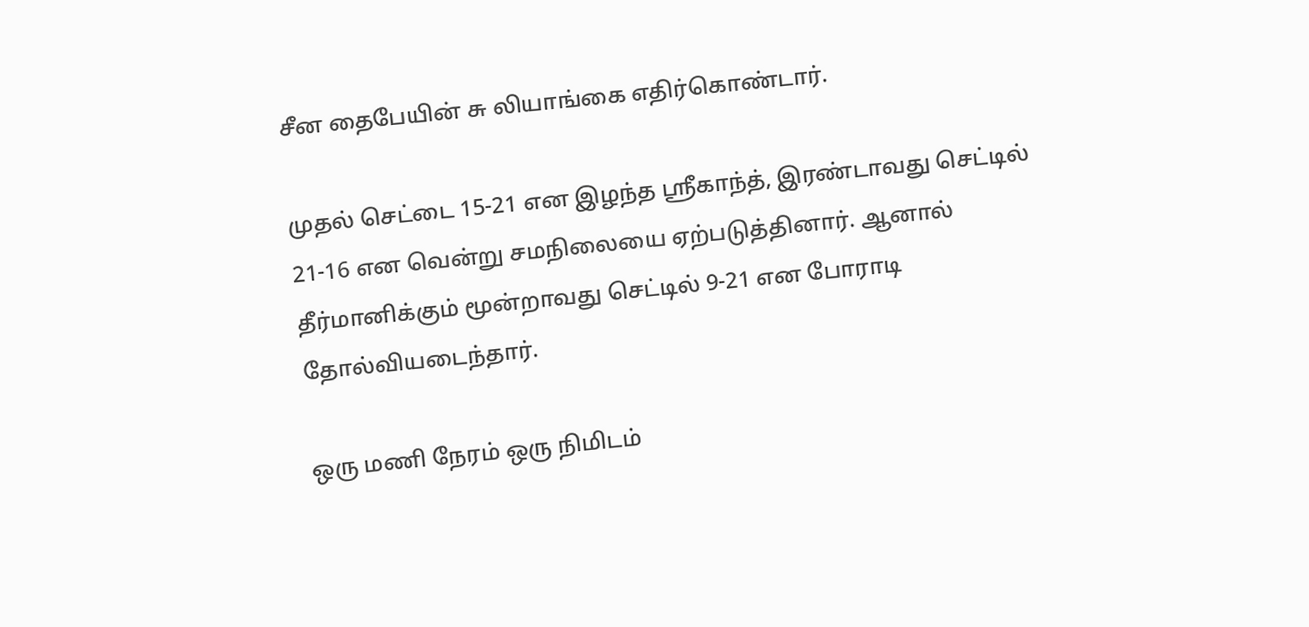சீன தைபேயின் சு லியாங்கை எதிர்கொண்டார்.

முதல் செட்டை 15-21 என இழந்த ஸ்ரீகாந்த், இரண்டாவது செட்டில் 21-16 என வென்று சமநிலையை ஏற்படுத்தினார். ஆனால் தீர்மானிக்கும் மூன்றாவது செட்டில் 9-21 என போராடி தோல்வியடைந்தார்.

ஒரு மணி நேரம் ஒரு நிமிடம்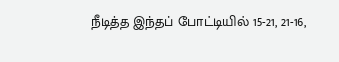நீடித்த இந்தப் போட்டியில் 15-21, 21-16,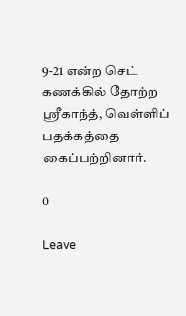9-21 என்ற செட் கணக்கில் தோற்ற ஸ்ரீகாந்த், வெள்ளிப் பதக்கத்தை கைப்பற்றினார்.

0

Leave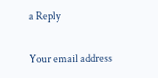a Reply

Your email address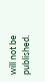will not be published.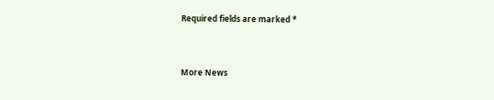Required fields are marked *


More News